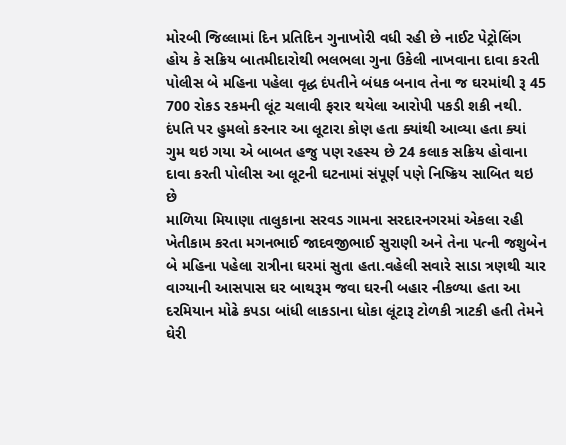મોરબી જિલ્લામાં દિન પ્રતિદિન ગુનાખોરી વધી રહી છે નાઈટ પેટ્રોલિંગ હોય કે સક્રિય બાતમીદારોથી ભલભલા ગુના ઉકેલી નાખવાના દાવા કરતી પોલીસ બે મહિના પહેલા વૃદ્ધ દંપતીને બંધક બનાવ તેના જ ઘરમાંથી રૂ 45 700 રોકડ રકમની લૂંટ ચલાવી ફરાર થયેલા આરોપી પકડી શકી નથી. દંપતિ પર હુમલો કરનાર આ લૂટારા કોણ હતા ક્યાંથી આવ્યા હતા ક્યાં ગુમ થઇ ગયા એ બાબત હજુ પણ રહસ્ય છે 24 કલાક સક્રિય હોવાના દાવા કરતી પોલીસ આ લૂટની ઘટનામાં સંપૂર્ણ પણે નિષ્ક્રિય સાબિત થઇ છે
માળિયા મિયાણા તાલુકાના સરવડ ગામના સરદારનગરમાં એકલા રહી ખેતીકામ કરતા મગનભાઈ જાદવજીભાઈ સુરાણી અને તેના પત્ની જશુબેન બે મહિના પહેલા રાત્રીના ઘરમાં સુતા હતા.વહેલી સવારે સાડા ત્રણથી ચાર વાગ્યાની આસપાસ ઘર બાથરૂમ જવા ઘરની બહાર નીકળ્યા હતા આ દરમિયાન મોઢે કપડા બાંધી લાકડાના ધોકા લૂંટારૂ ટોળકી ત્રાટકી હતી તેમને ઘેરી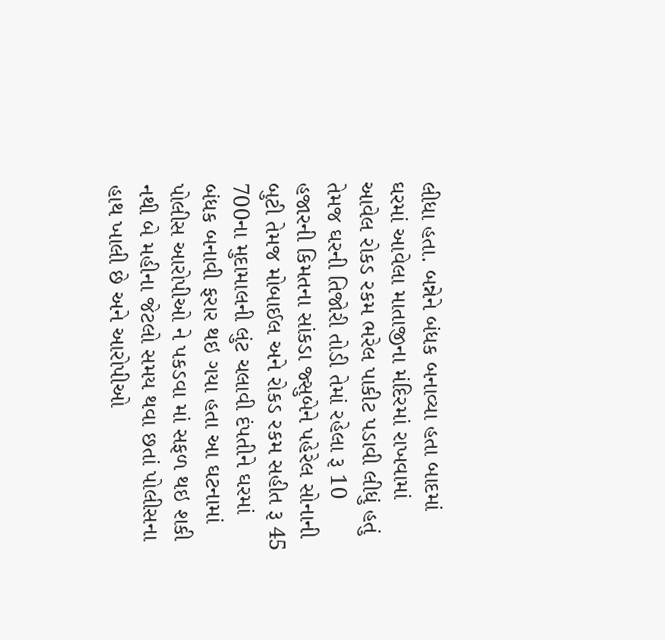લીધા હતા. બન્નેને બંધક બનાવ્યા હતા બાદમાં ઘરમાં આવેલા માતાજીના મંદિરમાં રાખવામાં આવેલ રોકડ રકમ ભરેલ પાકીટ પડાવી લીધું હતું તેમજ ઘરની તિજોરી તોડી તેમાં રહેલા રૂ 10 હજારની કિમતના સાંકડા જ્સુબેને પહેરેલ સોનાની બુટી તેમજ મોબાઈલ અને રોકડ રકમ સહીત રૂ 45 700ના મુદામાલની લુંટ ચલાવી દંપતીને ઘરમાં બંધક બનાવી ફરાર થઇ ગયા હતા આ ઘટનામાં પોલીસ આરોપીઓ ને પકડવા માં સફળ થઇ શકી નથી બે મહીના જેટલો સમય થવા છતાં પોલીસના હાથ ખાલી છે અને આરોપીઓ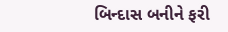બિન્દાસ બનીને ફરી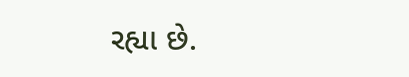રહ્યા છે.